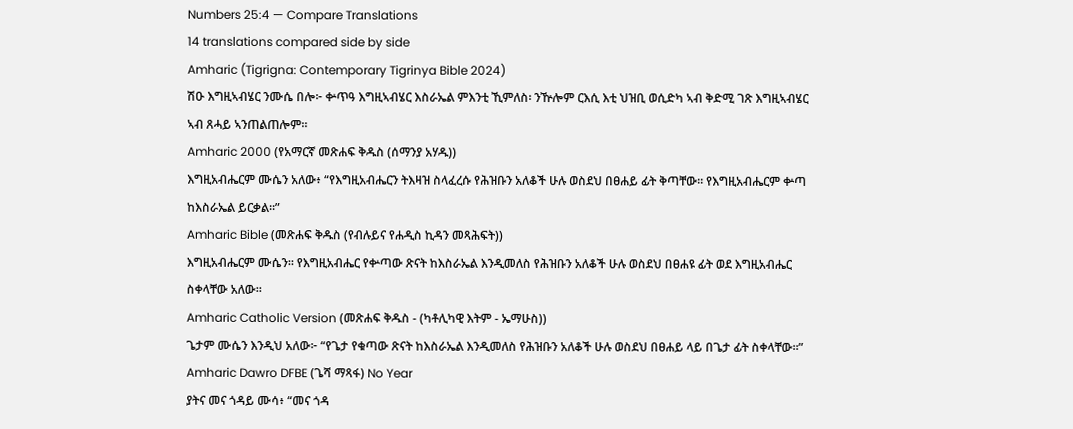Numbers 25:4 — Compare Translations
14 translations compared side by side
Amharic (Tigrigna: Contemporary Tigrinya Bible 2024)
ሽዑ እግዚኣብሄር ንሙሴ በሎ፦ ቍጥዓ እግዚኣብሄር እስራኤል ምእንቲ ኺምለስ፡ ንዅሎም ርእሲ እቲ ህዝቢ ወሲድካ ኣብ ቅድሚ ገጽ እግዚኣብሄር ኣብ ጸሓይ ኣንጠልጠሎም።
Amharic 2000 (የአማርኛ መጽሐፍ ቅዱስ (ሰማንያ አሃዱ))
እግዚአብሔርም ሙሴን አለው፥ “የእግዚአብሔርን ትእዛዝ ስላፈረሱ የሕዝቡን አለቆች ሁሉ ወስደህ በፀሐይ ፊት ቅጣቸው። የእግዚአብሔርም ቍጣ ከእስራኤል ይርቃል።”
Amharic Bible (መጽሐፍ ቅዱስ (የብሉይና የሐዲስ ኪዳን መጻሕፍት))
እግዚአብሔርም ሙሴን። የእግዚአብሔር የቍጣው ጽናት ከእስራኤል እንዲመለስ የሕዝቡን አለቆች ሁሉ ወስደህ በፀሐዩ ፊት ወደ እግዚአብሔር ስቀላቸው አለው።
Amharic Catholic Version (መጽሐፍ ቅዱስ - (ካቶሊካዊ እትም - ኤማሁስ))
ጌታም ሙሴን እንዲህ አለው፦ “የጌታ የቁጣው ጽናት ከእስራኤል እንዲመለስ የሕዝቡን አለቆች ሁሉ ወስደህ በፀሐይ ላይ በጌታ ፊት ስቀላቸው።”
Amharic Dawro DFBE (ጌሻ ማጻፋ) No Year
ያትና መና ጎዳይ ሙሳ፥ “መና ጎዳ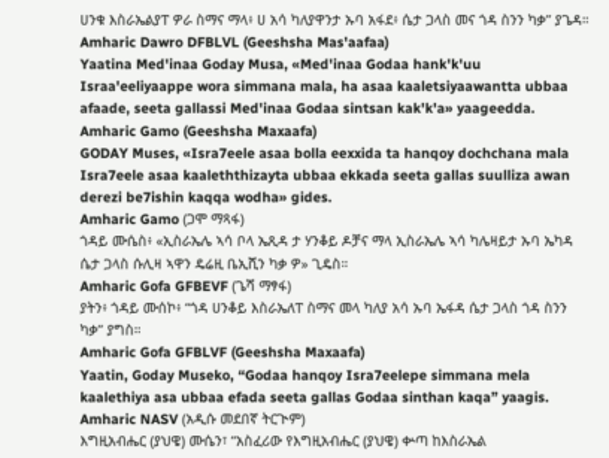ሀንቁ እስራኤልያፐ ዎራ ስማና ማላ፥ ሀ አሳ ካለያዋንታ ኡባ አፋደ፥ ሴታ ጋላስ መና ጎዳ ስንን ካቃ” ያጌዳ።
Amharic Dawro DFBLVL (Geeshsha Mas'aafaa)
Yaatina Med'inaa Goday Musa, «Med'inaa Godaa hank'k'uu Israa'eeliyaappe wora simmana mala, ha asaa kaaletsiyaawantta ubbaa afaade, seeta gallassi Med'inaa Godaa sintsan kak'k'a» yaageedda.
Amharic Gamo (Geeshsha Maxaafa)
GODAY Muses, «Isra7eele asaa bolla eexxida ta hanqoy dochchana mala Isra7eele asaa kaaleththizayta ubbaa ekkada seeta gallas suulliza awan derezi be7ishin kaqqa wodha» gides.
Amharic Gamo (ጋሞ ማጻፋ)
ጎዳይ ሙሴስ፥ «ኢስራኤሌ ኣሳ ቦላ ኤጺዳ ታ ሃንቆይ ዶቻና ማላ ኢስራኤሌ ኣሳ ካሌዛይታ ኡባ ኤካዳ ሴታ ጋላስ ሱሊዛ ኣዋን ዴሬዚ ቤኢሺን ካቃ ዎ» ጊዴስ።
Amharic Gofa GFBEVF (ጌሻ ማፃፋ)
ያትን፥ ጎዳይ ሙሰኮ፥ “ጎዳ ሀንቆይ እስራኤለፐ ስማና መላ ካለያ አሳ ኡባ ኤፋዳ ሴታ ጋላስ ጎዳ ስንን ካቃ” ያግስ።
Amharic Gofa GFBLVF (Geeshsha Maxaafa)
Yaatin, Goday Museko, “Godaa hanqoy Isra7eelepe simmana mela kaalethiya asa ubbaa efada seeta gallas Godaa sinthan kaqa” yaagis.
Amharic NASV (አዲሱ መደበኛ ትርጒም)
እግዚአብሔር (ያህዌ) ሙሴን፣ “አስፈሪው የእግዚአብሔር (ያህዌ) ቍጣ ከእስራኤል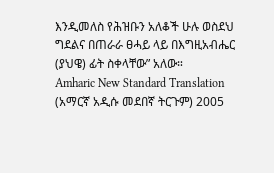እንዲመለስ የሕዝቡን አለቆች ሁሉ ወስደህ ግደልና በጠራራ ፀሓይ ላይ በእግዚአብሔር (ያህዌ) ፊት ስቀላቸው” አለው።
Amharic New Standard Translation (አማርኛ አዲሱ መደበኛ ትርጉም) 2005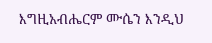እግዚአብሔርም ሙሴን እንዲህ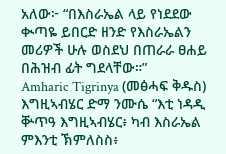አለው፦ “በእስራኤል ላይ የነደደው ቊጣዬ ይበርድ ዘንድ የእስራኤልን መሪዎች ሁሉ ወስደህ በጠራራ ፀሐይ በሕዝብ ፊት ግደላቸው።”
Amharic Tigrinya (መፅሓፍ ቅዱስ)
እግዚኣብሄር ድማ ንሙሴ “እቲ ነዳዲ ቝጥዓ እግዚኣብሄር፥ ካብ እስራኤል ምእንቲ ኽምለስስ፥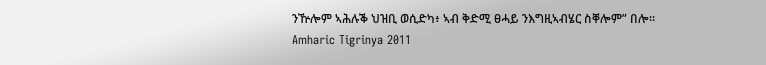ንዅሎም ኣሕሉቕ ህዝቢ ወሲድካ፥ ኣብ ቅድሚ ፀሓይ ንእግዚኣብሄር ስቐሎም” በሎ።
Amharic Tigrinya 2011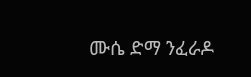ሙሴ ድማ ንፈራዶ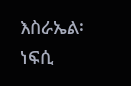እስራኤል፡ ነፍሲ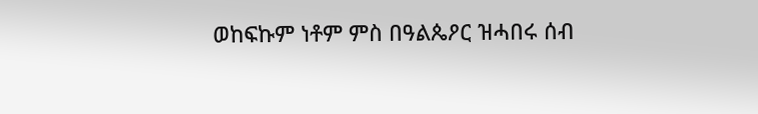ወከፍኩም ነቶም ምስ በዓልጴዖር ዝሓበሩ ሰብ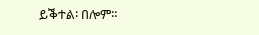ይቕተል፡ በሎም።